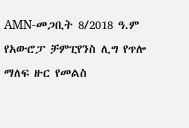AMN-መጋቢት 8/2018 ዓ.ም
የአውሮፓ ቻምፒየንስ ሊግ የጥሎ ማለፍ ዙር የመልስ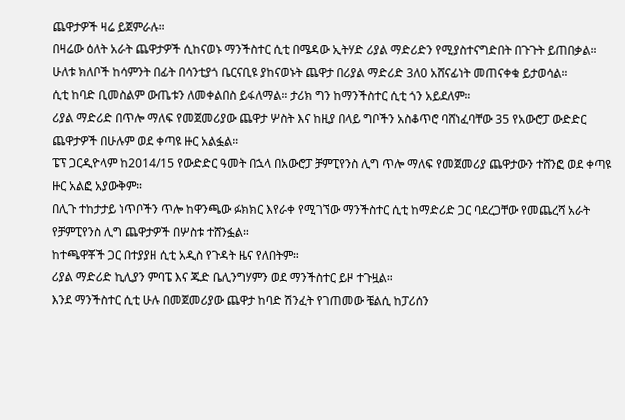ጨዋታዎች ዛሬ ይጀምራሉ።
በዛሬው ዕለት አራት ጨዋታዎች ሲከናወኑ ማንችስተር ሲቲ በሜዳው ኢትሃድ ሪያል ማድሪድን የሚያስተናግድበት በጉጉት ይጠበቃል።
ሁለቱ ክለቦች ከሳምንት በፊት በሳንቲያጎ ቤርናቢዩ ያከናወኑት ጨዋታ በሪያል ማድሪድ 3ለ0 አሸናፊነት መጠናቀቁ ይታወሳል።
ሲቲ ከባድ ቢመስልም ውጤቱን ለመቀልበስ ይፋለማል። ታሪክ ግን ከማንችስተር ሲቲ ጎን አይደለም።
ሪያል ማድሪድ በጥሎ ማለፍ የመጀመሪያው ጨዋታ ሦስት እና ከዚያ በላይ ግቦችን አስቆጥሮ ባሸነፈባቸው 35 የአውሮፓ ውድድር ጨዋታዎች በሁሉም ወደ ቀጣዩ ዙር አልፏል።
ፔፕ ጋርዲዮላም ከ2014/15 የውድድር ዓመት በኋላ በአውሮፓ ቻምፒየንስ ሊግ ጥሎ ማለፍ የመጀመሪያ ጨዋታውን ተሸንፎ ወደ ቀጣዩ ዙር አልፎ አያውቅም።
በሊጉ ተከታታይ ነጥቦችን ጥሎ ከዋንጫው ፉክክር እየራቀ የሚገኘው ማንችስተር ሲቲ ከማድሪድ ጋር ባደረጋቸው የመጨረሻ አራት የቻምፒየንስ ሊግ ጨዋታዎች በሦስቱ ተሸንፏል።
ከተጫዋቾች ጋር በተያያዘ ሲቲ አዲስ የጉዳት ዜና የለበትም።
ሪያል ማድሪድ ኪሊያን ምባፔ እና ጁድ ቤሊንግሃምን ወደ ማንችስተር ይዞ ተጉዟል።
እንደ ማንችስተር ሲቲ ሁሉ በመጀመሪያው ጨዋታ ከባድ ሽንፈት የገጠመው ቼልሲ ከፓሪሰን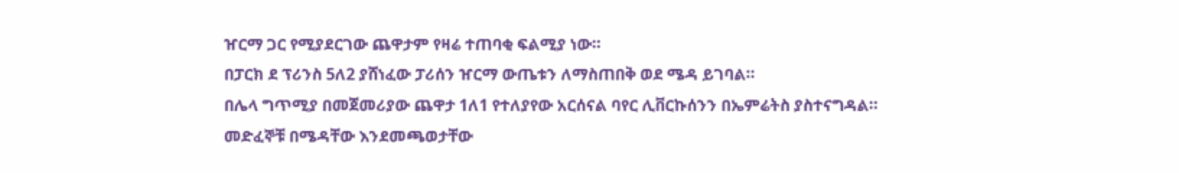ዠርማ ጋር የሚያደርገው ጨዋታም የዛሬ ተጠባቂ ፍልሚያ ነው።
በፓርክ ደ ፕሪንስ 5ለ2 ያሸነፈው ፓሪሰን ዠርማ ውጤቱን ለማስጠበቅ ወደ ሜዳ ይገባል።
በሌላ ግጥሚያ በመጀመሪያው ጨዋታ 1ለ1 የተለያየው አርሰናል ባየር ሊቨርኩሰንን በኤምሬትስ ያስተናግዳል።
መድፈኞቹ በሜዳቸው እንደመጫወታቸው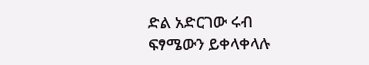ድል አድርገው ሩብ ፍፃሜውን ይቀላቀላሉ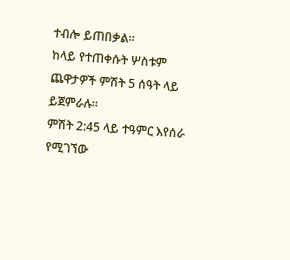ተብሎ ይጠበቃል።
ከላይ የተጠቀሱት ሦስቱም ጨዋታዎች ምሽት 5 ሰዓት ላይ ይጀምራሉ።
ምሽት 2:45 ላይ ተዓምር እየሰራ የሚገኘው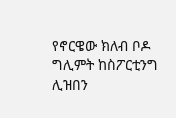የኖርዌው ክለብ ቦዶ ግሊምት ከስፖርቲንግ ሊዝበን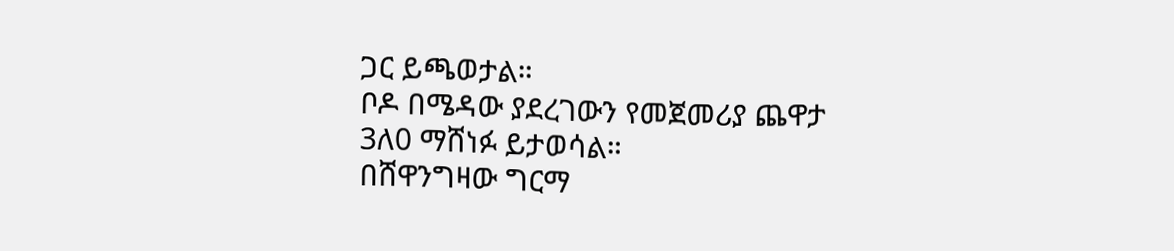ጋር ይጫወታል።
ቦዶ በሜዳው ያደረገውን የመጀመሪያ ጨዋታ 3ለ0 ማሸነፉ ይታወሳል።
በሸዋንግዛው ግርማ